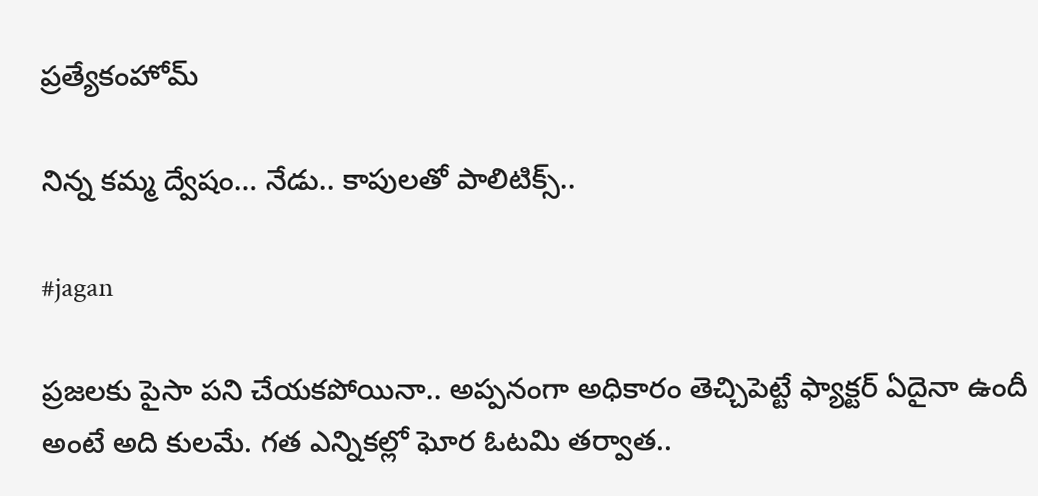ప్రత్యేకంహోమ్

నిన్న కమ్మ ద్వేషం… నేడు.. కాపులతో పాలిటిక్స్..

#jagan

ప్రజలకు పైసా పని చేయకపోయినా.. అప్పనంగా అధికారం తెచ్చిపెట్టే ఫ్యాక్టర్‌ ఏదైనా ఉందీ అంటే అది కులమే. గత ఎన్నికల్లో ఘోర ఓటమి తర్వాత..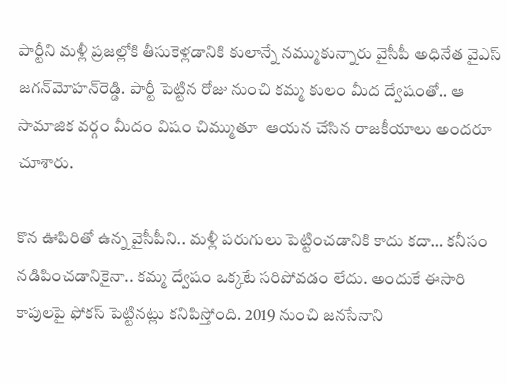పార్టీని మళ్లీ ప్రజల్లోకి తీసుకెళ్లడానికి కులాన్నే నమ్ముకున్నారు వైసీపీ అధినేత వైఎస్ జగన్‌మోహన్‌రెడ్డి. పార్టీ పెట్టిన రోజు నుంచి కమ్మ కులం మీద ద్వేషంతో.. ఆ సామాజిక వర్గం మీదం విషం చిమ్ముతూ  ఆయన చేసిన రాజకీయాలు అందరూ చూశారు.

కొన ఊపిరితో ఉన్న వైసీపీని.. మళ్లీ పరుగులు పెట్టించడానికి కాదు కదా… కనీసం నడిపించడానికైనా.. కమ్మ ద్వేషం ఒక్కటే సరిపోవడం లేదు. అందుకే ఈసారి కాపులపై ఫోకస్‌ పెట్టినట్లు కనిపిస్తోంది. 2019 నుంచి జనసేనాని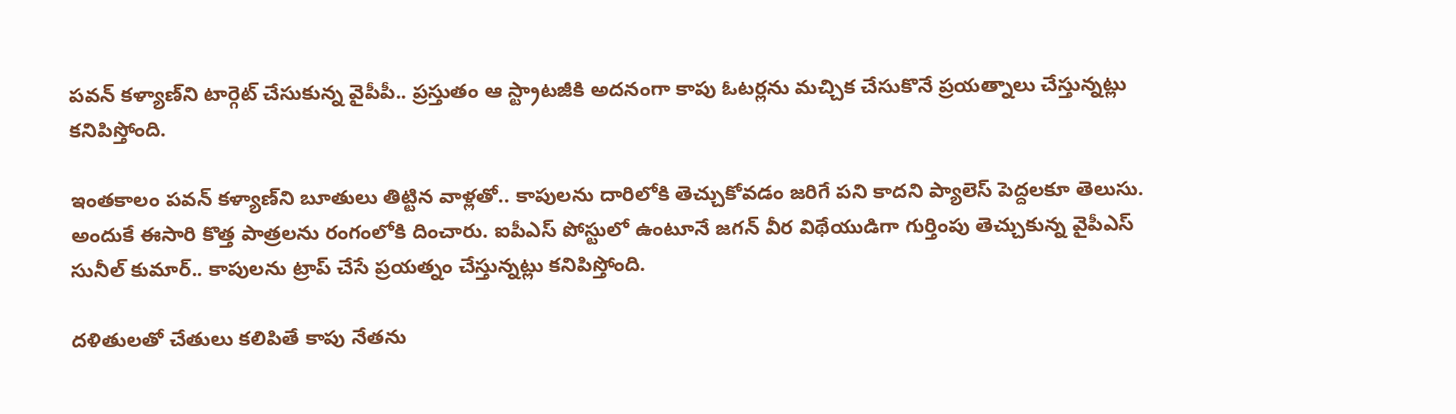పవన్‌ కళ్యాణ్‌ని టార్గెట్‌ చేసుకున్న వైపీపీ.. ప్రస్తుతం ఆ స్ట్రాటజీకి అదనంగా కాపు ఓటర్లను మచ్చిక చేసుకొనే ప్రయత్నాలు చేస్తున్నట్లు కనిపిస్తోంది.

ఇంతకాలం పవన్‌ కళ్యాణ్‌ని బూతులు తిట్టిన వాళ్లతో.. కాపులను దారిలోకి తెచ్చుకోవడం జరిగే పని కాదని ప్యాలెస్‌ పెద్దలకూ తెలుసు. అందుకే ఈసారి కొత్త పాత్రలను రంగంలోకి దించారు. ఐపీఎస్‌ పోస్టులో ఉంటూనే జగన్‌ వీర విథేయుడిగా గుర్తింపు తెచ్చుకున్న వైపీఎస్ సునీల్‌ కుమార్‌.. కాపులను ట్రాప్‌ చేసే ప్రయత్నం చేస్తున్నట్లు కనిపిస్తోంది.

దళితులతో చేతులు కలిపితే కాపు నేతను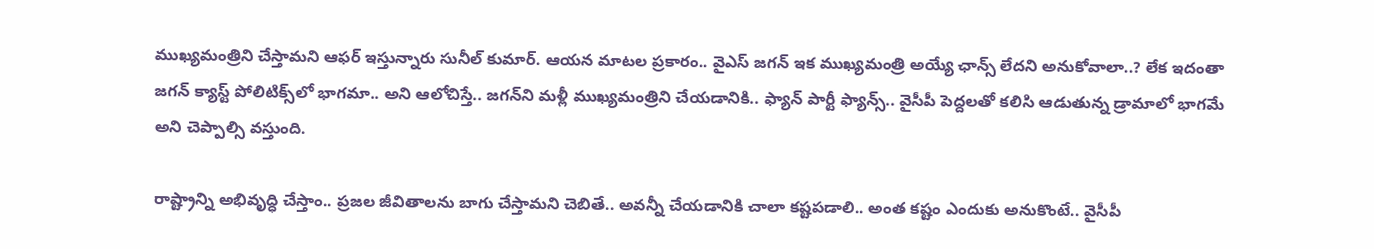ముఖ్యమంత్రిని చేస్తామని ఆఫర్‌ ఇస్తున్నారు సునీల్‌ కుమార్. ఆయన మాటల ప్రకారం.. వైఎస్ జగన్‌ ఇక ముఖ్యమంత్రి అయ్యే ఛాన్స్‌ లేదని అనుకోవాలా..? లేక ఇదంతా జగన్‌ క్యాస్ట్‌ పోలిటిక్స్‌లో భాగమా.. అని ఆలోచిస్తే.. జగన్‌ని మళ్లీ ముఖ్యమంత్రిని చేయడానికి.. ఫ్యాన్‌ పార్టీ ఫ్యాన్స్‌.. వైసీపీ పెద్దలతో కలిసి ఆడుతున్న డ్రామాలో భాగమే అని చెప్పాల్సి వస్తుంది.

రాష్ట్రాన్ని అభివృద్ధి చేస్తాం.. ప్రజల జీవితాలను బాగు చేస్తామని చెబితే.. అవన్నీ చేయడానికి చాలా కష్టపడాలి.. అంత కష్టం ఎందుకు అనుకొంటే.. వైసీపీ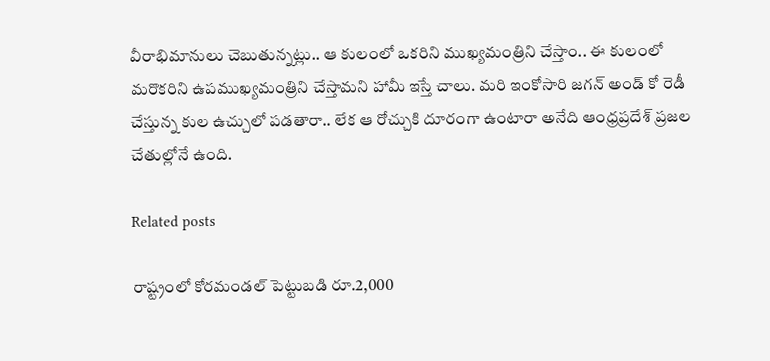వీరాభిమానులు చెబుతున్నట్లు.. ఆ కులంలో ఒకరిని ముఖ్యమంత్రిని చేస్తాం.. ఈ కులంలో మరొకరిని ఉపముఖ్యమంత్రిని చేస్తామని హామీ ఇస్తే చాలు. మరి ఇంకోసారి జగన్‌ అండ్‌ కో రెడీ చేస్తున్న కుల ఉచ్చులో పడతారా.. లేక ఆ రోచ్చుకి దూరంగా ఉంటారా అనేది ఆంధ్రప్రదేశ్‌ ప్రజల చేతుల్లోనే ఉంది.

Related posts

రాష్ట్రంలో కోరమండల్ పెట్టుబడి రూ.2,000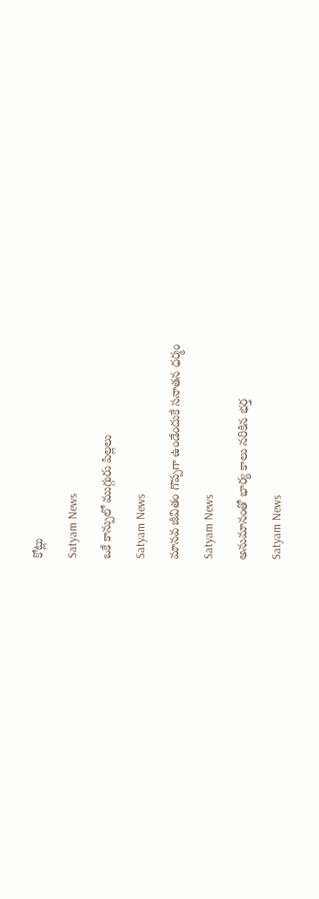కోట్లు

Satyam News

ఒకే కాన్పులో ముగ్గురు పిల్లలు

Satyam News

మానవ జీవితం గొప్పగా ఉండేందుకే సనాతన ధర్మం

Satyam News

అనుమానంతో భార్య కాలు నరికిన భర్త

Satyam News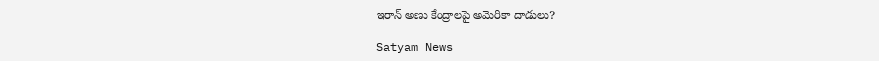ఇరాన్ అణు కేంద్రాలపై అమెరికా దాడులు?

Satyam News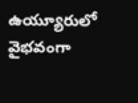ఉయ్యూరులో వైభవంగా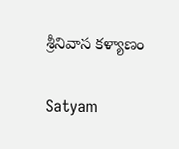శ్రీనివాస కళ్యాణం

Satyam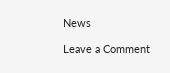News

Leave a Comment